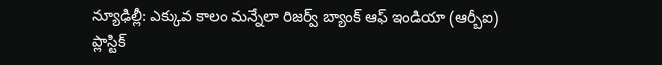న్యూఢిల్లీ: ఎక్కువ కాలం మన్నేలా రిజర్వ్ బ్యాంక్ ఆఫ్ ఇండియా (ఆర్బీఐ) ప్లాస్టిక్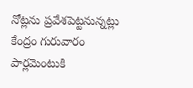నోట్లను ప్రవేశపెట్టనున్నట్లు కేంద్రం గురువారం పార్లమెంటుకి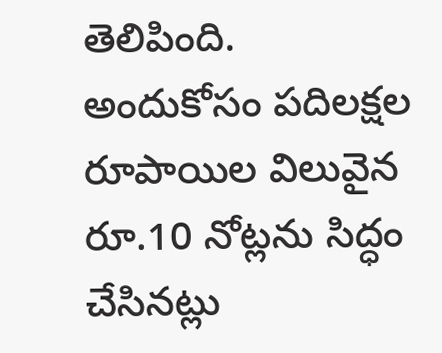తెలిపింది. అందుకోసం పదిలక్షల రూపాయిల విలువైన రూ.10 నోట్లను సిద్ధం చేసినట్లు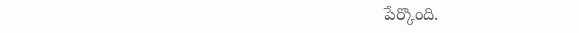పేర్కొంది.